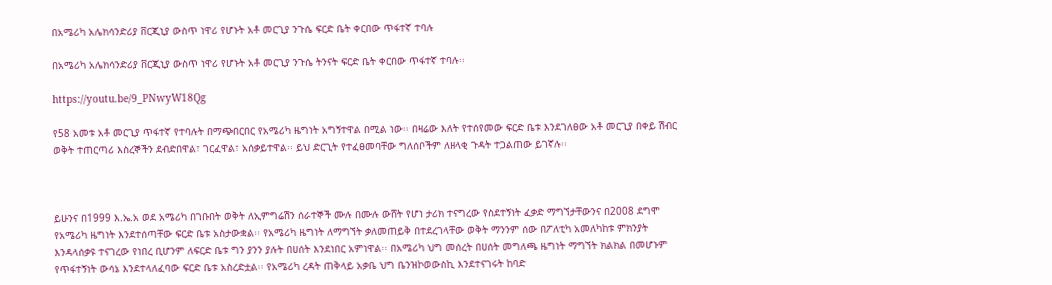በአሜሪካ አሌክሳንድሪያ ቨርጂኒያ ውስጥ ነዋሪ የሆኑት አቶ መርጊያ ንጉሴ ፍርድ ቤት ቀርበው ጥፋተኛ ተባሉ

በአሜሪካ አሌክሳንድሪያ ቨርጂኒያ ውስጥ ነዋሪ የሆኑት አቶ መርጊያ ንጉሴ ትንናት ፍርድ ቤት ቀርበው ጥፋተኛ ተባሉ፡፡

https://youtu.be/9_PNwyW18Qg

የ58 አመቱ አቶ መርጊያ ጥፋተኛ የተባሉት በማጭበርበር የአሜሪካ ዜግነት አግኝተዋል በሚል ነው፡፡ በዛሬው እለት የተሰየመው ፍርድ ቤቱ እንደገለፀው አቶ መርጊያ በቀይ ሽብር ወቅት ተጠርጣሪ እስረኞችን ደብድበዋል፣ ገርፈዋል፣ አሰቃይተዋል፡፡ ይህ ድርጊት የተፈፀመባቸው ግለሰቦችም ለዘላቂ ጉዳት ተጋልጠው ይገኛሉ፡፡



ይሁንና በ1999 እ.ኤ.አ ወደ አሜሪካ በገቡበት ወቅት ለኢምግሬሽን ሰራተኞች ሙሉ በሙሉ ውሸት የሆነ ታሪክ ተናግረው የስደተኝነት ፈቃድ ማግኘታቸውንና በ2008 ደግሞ የአሜሪካ ዜግነት እንደተሰጣቸው ፍርድ ቤቱ አስታውቋል፡፡ የአሜሪካ ዜግነት ለማግኘት ቃለመጠይቅ በተደረገላቸው ወቅት ማንንም ሰው በፖለቲካ አመለካከቱ ምክንያት እንዳላሰቃዩ ተናገረው የነበረ ቢሆንም ለፍርድ ቤቱ ግን ያንን ያሉት በሀሰት እንደነበር አምነዋል፡፡ በአሜሪካ ህግ መሰረት በሀሰት መግለጫ ዜግነት ማግኘት ክልክል በመሆኑም የጥፋተኝነት ውሳኔ እንደተላለፈባው ፍርድ ቤቱ አስረድቷል፡፡ የአሜሪካ ረዳት ጠቅላይ አቃቤ ህግ ቤንዝኮወውስኪ እንደተናገሩት ከባድ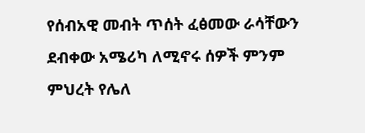የሰብአዊ መብት ጥሰት ፈፅመው ራሳቸውን ደብቀው አሜሪካ ለሚኖሩ ሰዎች ምንም ምህረት የሌለ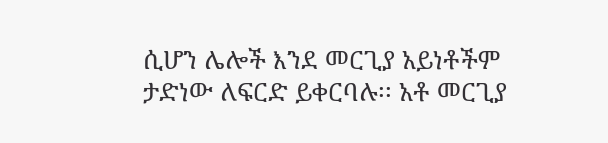ሲሆን ሌሎች እንደ መርጊያ አይነቶችም ታድነው ለፍርድ ይቀርባሉ፡፡ አቶ መርጊያ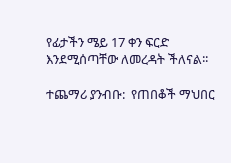የፊታችን ሜይ 17 ቀን ፍርድ እንደሚሰጣቸው ለመረዳት ችለናል፡፡

ተጨማሪ ያንብቡ:  የጠበቆች ማህበር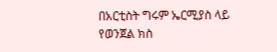በአርቲስት ግሩም ኤርሚያስ ላይ የወንጀል ክስ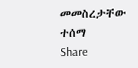መመስረታቸው ተሰማ
Share